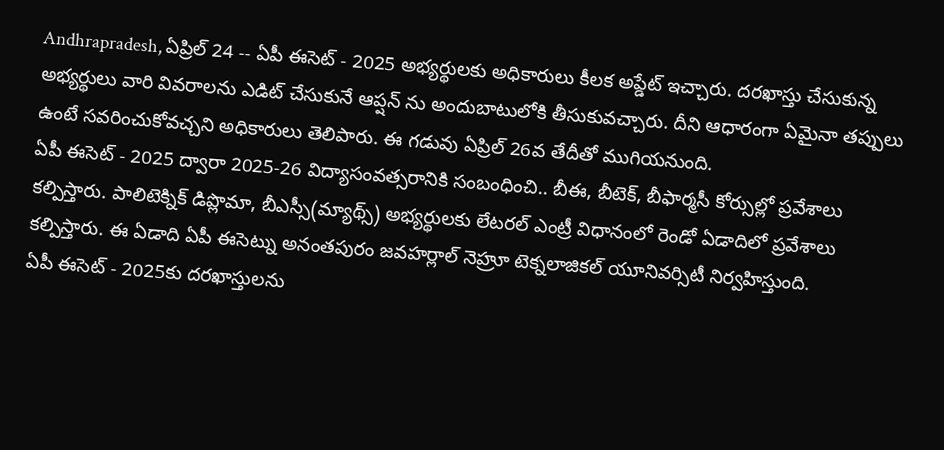Andhrapradesh, ఏప్రిల్ 24 -- ఏపీ ఈసెట్ - 2025 అభ్యర్థులకు అధికారులు కీలక అప్డేట్ ఇచ్చారు. దరఖాస్తు చేసుకున్న అభ్యర్థులు వారి వివరాలను ఎడిట్ చేసుకునే ఆప్షన్ ను అందుబాటులోకి తీసుకువచ్చారు. దీని ఆధారంగా ఏమైనా తప్పులు ఉంటే సవరించుకోవచ్చని అధికారులు తెలిపారు. ఈ గడువు ఏప్రిల్ 26వ తేదీతో ముగియనుంది.
ఏపీ ఈసెట్ - 2025 ద్వారా 2025-26 విద్యాసంవత్సరానికి సంబంధించి.. బీఈ, బీటెక్, బీఫార్మసీ కోర్సుల్లో ప్రవేశాలు కల్పిస్తారు. పాలిటెక్నిక్ డిప్లొమా, బీఎస్సీ(మ్యాథ్స్) అభ్యర్థులకు లేటరల్ ఎంట్రీ విధానంలో రెండో ఏడాదిలో ప్రవేశాలు కల్పిస్తారు. ఈ ఏడాది ఏపీ ఈసెట్ను అనంతపురం జవహర్లాల్ నెహ్రూ టెక్నలాజికల్ యూనివర్సిటీ నిర్వహిస్తుంది.
ఏపీ ఈసెట్ - 2025కు దరఖాస్తులను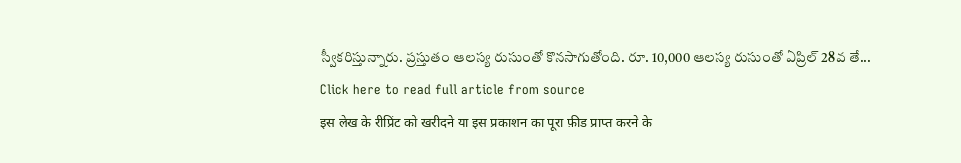స్వీకరిస్తున్నారు. ప్రస్తుతం ఆలస్య రుసుంతో కొనసాగుతోంది. రూ. 10,000 ఆలస్య రుసుంతో ఏప్రిల్ 28వ తే...
Click here to read full article from source
इस लेख के रीप्रिंट को खरीदने या इस प्रकाशन का पूरा फ़ीड प्राप्त करने के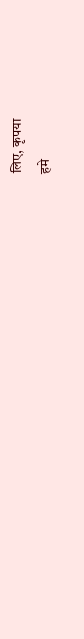लिए, कृपया
हमे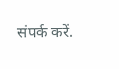संपर्क करें.